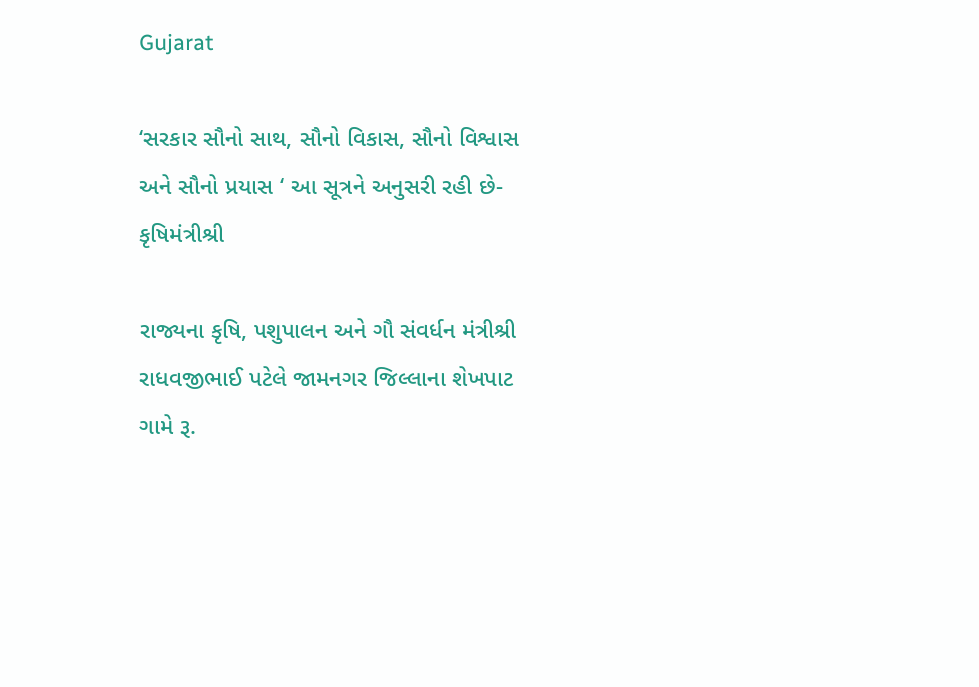Gujarat

‘સરકાર સૌનો સાથ, સૌનો વિકાસ, સૌનો વિશ્વાસ અને સૌનો પ્રયાસ ‘ આ સૂત્રને અનુસરી રહી છે-કૃષિમંત્રીશ્રી

રાજ્યના કૃષિ, પશુપાલન અને ગૌ સંવર્ધન મંત્રીશ્રી રાધવજીભાઈ પટેલે જામનગર જિલ્લાના શેખપાટ ગામે રૂ.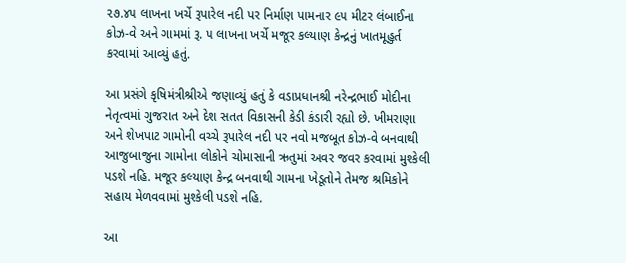૨૭.૪૫ લાખના ખર્ચે રૂપારેલ નદી પર નિર્માણ પામનાર ૯૫ મીટર લંબાઈના કોઝ-વે અને ગામમાં રૂ. ૫ લાખના ખર્ચે મજૂર કલ્યાણ કેન્દ્રનું ખાતમૂહુર્ત કરવામાં આવ્યું હતું.

આ પ્રસંગે કૃષિમંત્રીશ્રીએ જણાવ્યું હતું કે વડાપ્રધાનશ્રી નરેન્દ્રભાઈ મોદીના નેતૃત્વમાં ગુજરાત અને દેશ સતત વિકાસની કેડી કંડારી રહ્યો છે. ખીમરાણા અને શેખપાટ ગામોની વચ્ચે રૂપારેલ નદી પર નવો મજબૂત કોઝ-વે બનવાથી આજુબાજુના ગામોના લોકોને ચોમાસાની ઋતુમાં અવર જવર કરવામાં મુશ્કેલી પડશે નહિ. મજૂર કલ્યાણ કેન્દ્ર બનવાથી ગામના ખેડૂતોને તેમજ શ્રમિકોને સહાય મેળવવામાં મુશ્કેલી પડશે નહિ.

આ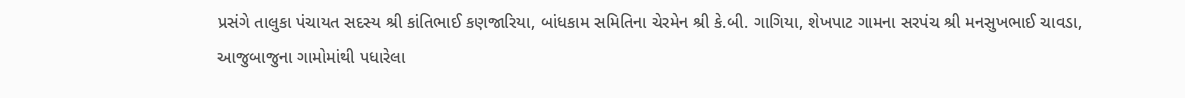પ્રસંગે તાલુકા પંચાયત સદસ્ય શ્રી કાંતિભાઈ કણજારિયા, બાંધકામ સમિતિના ચેરમેન શ્રી કે.બી. ગાગિયા, શેખપાટ ગામના સરપંચ શ્રી મનસુખભાઈ ચાવડા, આજુબાજુના ગામોમાંથી પધારેલા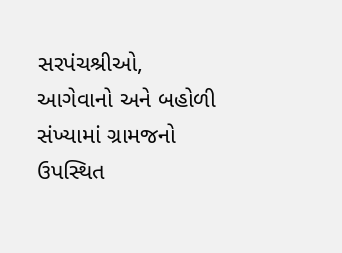સરપંચશ્રીઓ, આગેવાનો અને બહોળી સંખ્યામાં ગ્રામજનો ઉપસ્થિત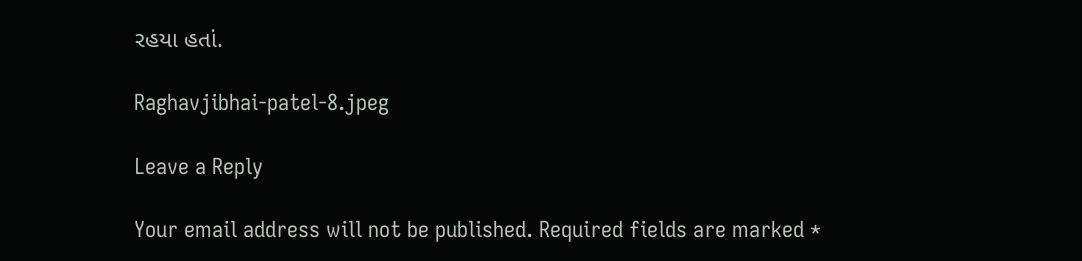રહયા હતાં.

Raghavjibhai-patel-8.jpeg

Leave a Reply

Your email address will not be published. Required fields are marked *